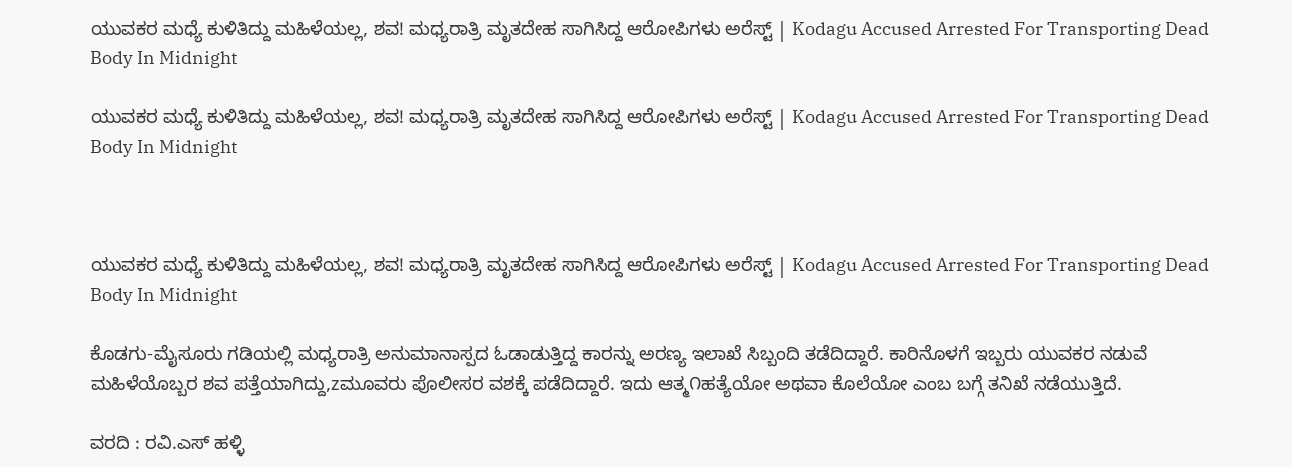ಯುವಕರ ಮಧ್ಯೆ ಕುಳಿತಿದ್ದು ಮಹಿಳೆಯಲ್ಲ, ಶವ! ಮಧ್ಯರಾತ್ರಿ ಮೃತದೇಹ ಸಾಗಿಸಿದ್ದ ಆರೋಪಿಗಳು ಅರೆಸ್ಟ್ | Kodagu Accused Arrested For Transporting Dead Body In Midnight

ಯುವಕರ ಮಧ್ಯೆ ಕುಳಿತಿದ್ದು ಮಹಿಳೆಯಲ್ಲ, ಶವ! ಮಧ್ಯರಾತ್ರಿ ಮೃತದೇಹ ಸಾಗಿಸಿದ್ದ ಆರೋಪಿಗಳು ಅರೆಸ್ಟ್ | Kodagu Accused Arrested For Transporting Dead Body In Midnight



ಯುವಕರ ಮಧ್ಯೆ ಕುಳಿತಿದ್ದು ಮಹಿಳೆಯಲ್ಲ, ಶವ! ಮಧ್ಯರಾತ್ರಿ ಮೃತದೇಹ ಸಾಗಿಸಿದ್ದ ಆರೋಪಿಗಳು ಅರೆಸ್ಟ್ | Kodagu Accused Arrested For Transporting Dead Body In Midnight

ಕೊಡಗು-ಮೈಸೂರು ಗಡಿಯಲ್ಲಿ ಮಧ್ಯರಾತ್ರಿ ಅನುಮಾನಾಸ್ಪದ ಓಡಾಡುತ್ತಿದ್ದ ಕಾರನ್ನು ಅರಣ್ಯ ಇಲಾಖೆ ಸಿಬ್ಬಂದಿ ತಡೆದಿದ್ದಾರೆ. ಕಾರಿನೊಳಗೆ ಇಬ್ಬರು ಯುವಕರ ನಡುವೆ ಮಹಿಳೆಯೊಬ್ಬರ ಶವ ಪತ್ತೆಯಾಗಿದ್ದು,zಮೂವರು ಪೊಲೀಸರ ವಶಕ್ಕೆ ಪಡೆದಿದ್ದಾರೆ. ಇದು ಆತ್ಮ೧ಹತ್ಯೆಯೋ ಅಥವಾ ಕೊಲೆಯೋ ಎಂಬ ಬಗ್ಗೆ ತನಿಖೆ ನಡೆಯುತ್ತಿದೆ.

ವರದಿ : ರವಿ.ಎಸ್ ಹಳ್ಳಿ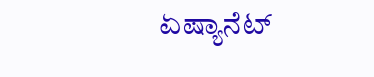ಏಷ್ಯಾನೆಟ್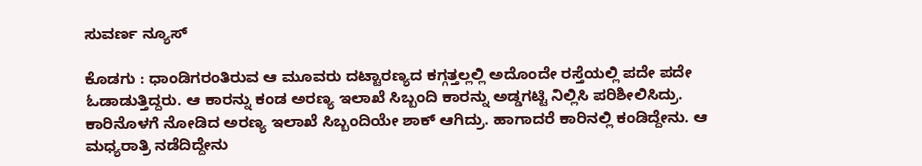ಸುವರ್ಣ ನ್ಯೂಸ್

ಕೊಡಗು : ಧಾಂಡಿಗರಂತಿರುವ ಆ ಮೂವರು ದಟ್ಟಾರಣ್ಯದ ಕಗ್ಗತ್ತಲ್ಲಲ್ಲಿ ಅದೊಂದೇ ರಸ್ತೆಯಲ್ಲಿ ಪದೇ ಪದೇ ಓಡಾಡುತ್ತಿದ್ದರು. ಆ ಕಾರನ್ನು ಕಂಡ ಅರಣ್ಯ ಇಲಾಖೆ ಸಿಬ್ಬಂದಿ ಕಾರನ್ನು ಅಡ್ಡಗಟ್ಟಿ ನಿಲ್ಲಿಸಿ ಪರಿಶೀಲಿಸಿದ್ರು. ಕಾರಿನೊಳಗೆ ನೋಡಿದ ಅರಣ್ಯ ಇಲಾಖೆ ಸಿಬ್ಬಂದಿಯೇ ಶಾಕ್ ಆಗಿದ್ರು. ಹಾಗಾದರೆ ಕಾರಿನಲ್ಲಿ ಕಂಡಿದ್ದೇನು. ಆ ಮಧ್ಯರಾತ್ರಿ ನಡೆದಿದ್ದೇನು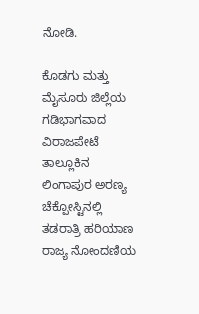ನೋಡಿ.

ಕೊಡಗು ಮತ್ತು ಮೈಸೂರು ಜಿಲ್ಲೆಯ ಗಡಿಭಾಗವಾದ ವಿರಾಜಪೇಟೆ ತಾಲ್ಲೂಕಿನ ಲಿಂಗಾಪುರ ಅರಣ್ಯ ಚೆಕ್ಪೋಸ್ಟಿನಲ್ಲಿ ತಡರಾತ್ರಿ ಹರಿಯಾಣ ರಾಜ್ಯ ನೋಂದಣಿಯ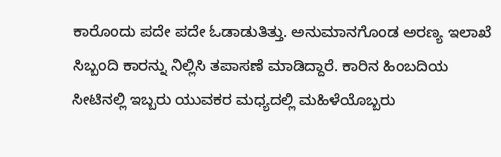ಕಾರೊಂದು ಪದೇ ಪದೇ ಓಡಾಡುತಿತ್ತು. ಅನುಮಾನಗೊಂಡ ಅರಣ್ಯ ಇಲಾಖೆ ಸಿಬ್ಬಂದಿ ಕಾರನ್ನು ನಿಲ್ಲಿಸಿ ತಪಾಸಣೆ ಮಾಡಿದ್ದಾರೆ. ಕಾರಿನ ಹಿಂಬದಿಯ ಸೀಟಿನಲ್ಲಿ ಇಬ್ಬರು ಯುವಕರ ಮಧ್ಯದಲ್ಲಿ ಮಹಿಳೆಯೊಬ್ಬರು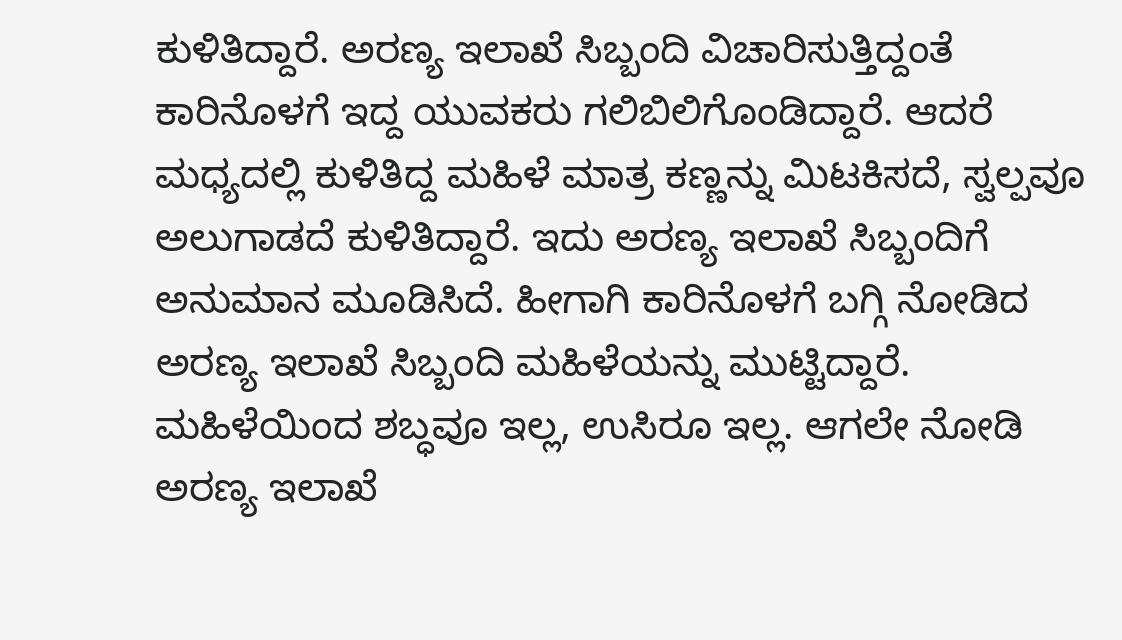ಕುಳಿತಿದ್ದಾರೆ. ಅರಣ್ಯ ಇಲಾಖೆ ಸಿಬ್ಬಂದಿ ವಿಚಾರಿಸುತ್ತಿದ್ದಂತೆ ಕಾರಿನೊಳಗೆ ಇದ್ದ ಯುವಕರು ಗಲಿಬಿಲಿಗೊಂಡಿದ್ದಾರೆ. ಆದರೆ ಮಧ್ಯದಲ್ಲಿ ಕುಳಿತಿದ್ದ ಮಹಿಳೆ ಮಾತ್ರ ಕಣ್ಣನ್ನು ಮಿಟಕಿಸದೆ, ಸ್ವಲ್ಪವೂ ಅಲುಗಾಡದೆ ಕುಳಿತಿದ್ದಾರೆ. ಇದು ಅರಣ್ಯ ಇಲಾಖೆ ಸಿಬ್ಬಂದಿಗೆ ಅನುಮಾನ ಮೂಡಿಸಿದೆ. ಹೀಗಾಗಿ ಕಾರಿನೊಳಗೆ ಬಗ್ಗಿ ನೋಡಿದ ಅರಣ್ಯ ಇಲಾಖೆ ಸಿಬ್ಬಂದಿ ಮಹಿಳೆಯನ್ನು ಮುಟ್ಟಿದ್ದಾರೆ. ಮಹಿಳೆಯಿಂದ ಶಬ್ಧವೂ ಇಲ್ಲ, ಉಸಿರೂ ಇಲ್ಲ. ಆಗಲೇ ನೋಡಿ ಅರಣ್ಯ ಇಲಾಖೆ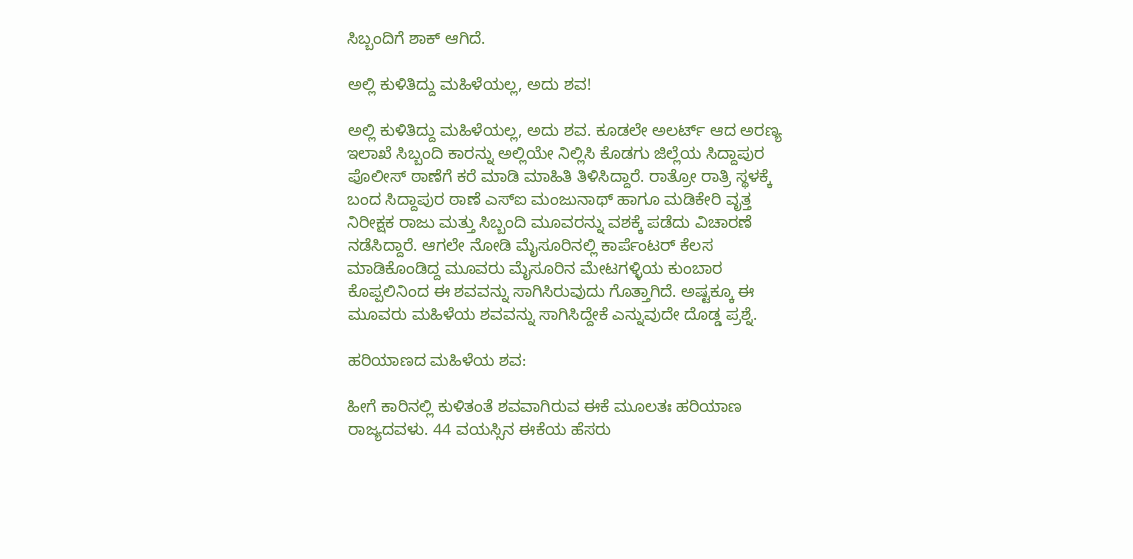ಸಿಬ್ಬಂದಿಗೆ ಶಾಕ್ ಆಗಿದೆ.

ಅಲ್ಲಿ ಕುಳಿತಿದ್ದು ಮಹಿಳೆಯಲ್ಲ, ಅದು ಶವ!

ಅಲ್ಲಿ ಕುಳಿತಿದ್ದು ಮಹಿಳೆಯಲ್ಲ, ಅದು ಶವ. ಕೂಡಲೇ ಅಲರ್ಟ್ ಆದ ಅರಣ್ಯ ಇಲಾಖೆ ಸಿಬ್ಬಂದಿ ಕಾರನ್ನು ಅಲ್ಲಿಯೇ ನಿಲ್ಲಿಸಿ ಕೊಡಗು ಜಿಲ್ಲೆಯ ಸಿದ್ದಾಪುರ ಪೊಲೀಸ್ ಠಾಣೆಗೆ ಕರೆ ಮಾಡಿ ಮಾಹಿತಿ ತಿಳಿಸಿದ್ದಾರೆ. ರಾತ್ರೋ ರಾತ್ರಿ ಸ್ಥಳಕ್ಕೆ ಬಂದ ಸಿದ್ದಾಪುರ ಠಾಣೆ ಎಸ್ಐ ಮಂಜುನಾಥ್ ಹಾಗೂ ಮಡಿಕೇರಿ ವೃತ್ತ ನಿರೀಕ್ಷಕ ರಾಜು ಮತ್ತು ಸಿಬ್ಬಂದಿ ಮೂವರನ್ನು ವಶಕ್ಕೆ ಪಡೆದು ವಿಚಾರಣೆ ನಡೆಸಿದ್ದಾರೆ. ಆಗಲೇ ನೋಡಿ ಮೈಸೂರಿನಲ್ಲಿ ಕಾರ್ಪೆಂಟರ್ ಕೆಲಸ ಮಾಡಿಕೊಂಡಿದ್ದ ಮೂವರು ಮೈಸೂರಿನ ಮೇಟಗಳ್ಳಿಯ ಕುಂಬಾರ ಕೊಪ್ಪಲಿನಿಂದ ಈ ಶವವನ್ನು ಸಾಗಿಸಿರುವುದು ಗೊತ್ತಾಗಿದೆ. ಅಷ್ಟಕ್ಕೂ ಈ ಮೂವರು ಮಹಿಳೆಯ ಶವವನ್ನು ಸಾಗಿಸಿದ್ದೇಕೆ ಎನ್ನುವುದೇ ದೊಡ್ಡ ಪ್ರಶ್ನೆ.

ಹರಿಯಾಣದ ಮಹಿಳೆಯ ಶವ:

ಹೀಗೆ ಕಾರಿನಲ್ಲಿ ಕುಳಿತಂತೆ ಶವವಾಗಿರುವ ಈಕೆ ಮೂಲತಃ ಹರಿಯಾಣ ರಾಜ್ಯದವಳು. 44 ವಯಸ್ಸಿನ ಈಕೆಯ ಹೆಸರು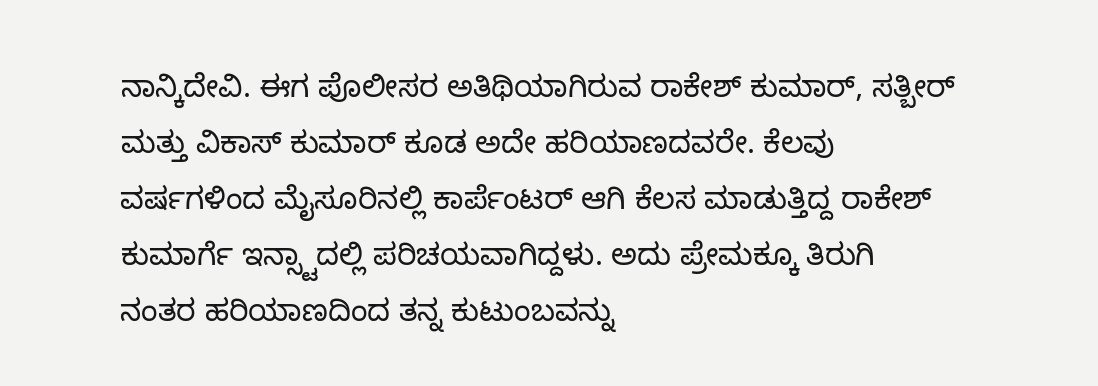ನಾನ್ಕಿದೇವಿ. ಈಗ ಪೊಲೀಸರ ಅತಿಥಿಯಾಗಿರುವ ರಾಕೇಶ್ ಕುಮಾರ್, ಸತ್ಬೀರ್ ಮತ್ತು ವಿಕಾಸ್ ಕುಮಾರ್ ಕೂಡ ಅದೇ ಹರಿಯಾಣದವರೇ. ಕೆಲವು ವರ್ಷಗಳಿಂದ ಮೈಸೂರಿನಲ್ಲಿ ಕಾರ್ಪೆಂಟರ್ ಆಗಿ ಕೆಲಸ ಮಾಡುತ್ತಿದ್ದ ರಾಕೇಶ್ ಕುಮಾರ್ಗೆ ಇನ್ಸ್ಟಾದಲ್ಲಿ ಪರಿಚಯವಾಗಿದ್ದಳು. ಅದು ಪ್ರೇಮಕ್ಕೂ ತಿರುಗಿ ನಂತರ ಹರಿಯಾಣದಿಂದ ತನ್ನ ಕುಟುಂಬವನ್ನು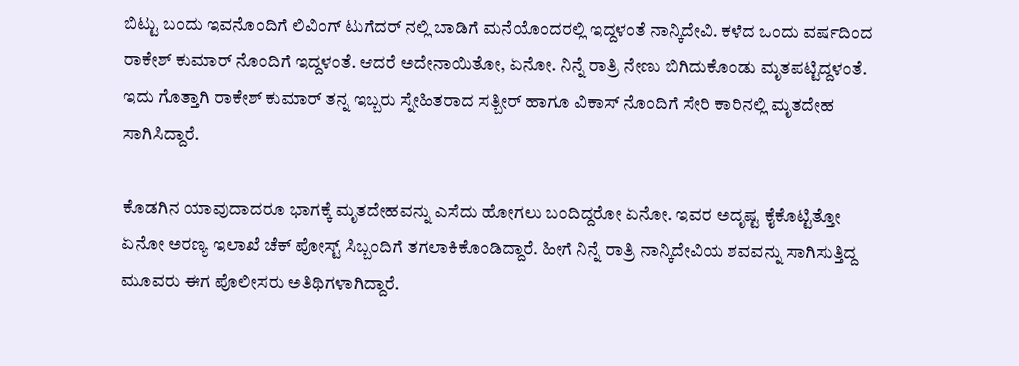ಬಿಟ್ಟು ಬಂದು ಇವನೊಂದಿಗೆ ಲಿವಿಂಗ್ ಟುಗೆದರ್ ನಲ್ಲಿ ಬಾಡಿಗೆ ಮನೆಯೊಂದರಲ್ಲಿ ಇದ್ದಳಂತೆ ನಾನ್ಕಿದೇವಿ. ಕಳೆದ ಒಂದು ವರ್ಷದಿಂದ ರಾಕೇಶ್ ಕುಮಾರ್ ನೊಂದಿಗೆ ಇದ್ದಳಂತೆ. ಆದರೆ ಅದೇನಾಯಿತೋ, ಏನೋ. ನಿನ್ನೆ ರಾತ್ರಿ ನೇಣು ಬಿಗಿದುಕೊಂಡು ಮೃತಪಟ್ಟಿದ್ದಳಂತೆ. ಇದು ಗೊತ್ತಾಗಿ ರಾಕೇಶ್ ಕುಮಾರ್ ತನ್ನ ಇಬ್ಬರು ಸ್ನೇಹಿತರಾದ ಸತ್ಬೀರ್ ಹಾಗೂ ವಿಕಾಸ್ ನೊಂದಿಗೆ ಸೇರಿ ಕಾರಿನಲ್ಲಿ ಮೃತದೇಹ ಸಾಗಿಸಿದ್ದಾರೆ.

ಕೊಡಗಿನ ಯಾವುದಾದರೂ ಭಾಗಕ್ಕೆ ಮೃತದೇಹವನ್ನು ಎಸೆದು ಹೋಗಲು ಬಂದಿದ್ದರೋ ಏನೋ. ಇವರ ಅದೃಷ್ಟ ಕೈಕೊಟ್ಟಿತ್ತೋ ಏನೋ ಅರಣ್ಯ ಇಲಾಖೆ ಚೆಕ್ ಪೋಸ್ಟ್ ಸಿಬ್ಬಂದಿಗೆ ತಗಲಾಕಿಕೊಂಡಿದ್ದಾರೆ. ಹೀಗೆ ನಿನ್ನೆ ರಾತ್ರಿ ನಾನ್ಕಿದೇವಿಯ ಶವವನ್ನು ಸಾಗಿಸುತ್ತಿದ್ದ ಮೂವರು ಈಗ ಪೊಲೀಸರು ಅತಿಥಿಗಳಾಗಿದ್ದಾರೆ.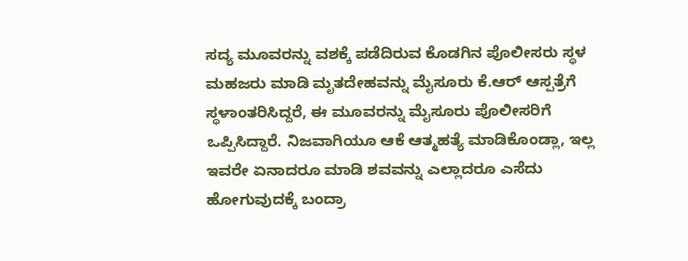ಸದ್ಯ ಮೂವರನ್ನು ವಶಕ್ಕೆ ಪಡೆದಿರುವ ಕೊಡಗಿನ ಪೊಲೀಸರು ಸ್ಥಳ ಮಹಜರು ಮಾಡಿ ಮೃತದೇಹವನ್ನು ಮೈಸೂರು ಕೆ.ಆರ್ ಆಸ್ಪತ್ರೆಗೆ ಸ್ಥಳಾಂತರಿಸಿದ್ದರೆ, ಈ ಮೂವರನ್ನು ಮೈಸೂರು ಪೊಲೀಸರಿಗೆ ಒಪ್ಪಿಸಿದ್ದಾರೆ. ನಿಜವಾಗಿಯೂ ಆಕೆ ಆತ್ಮಹತ್ಯೆ ಮಾಡಿಕೊಂಡ್ಲಾ, ಇಲ್ಲ ಇವರೇ ಏನಾದರೂ ಮಾಡಿ ಶವವನ್ನು ಎಲ್ಲಾದರೂ ಎಸೆದು ಹೋಗುವುದಕ್ಕೆ ಬಂದ್ರಾ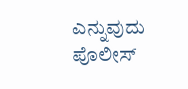ಎನ್ನುವುದು ಪೊಲೀಸ್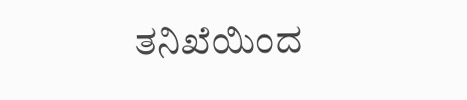ತನಿಖೆಯಿಂದ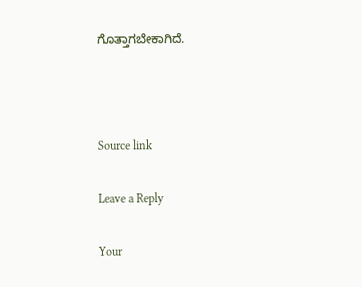ಗೊತ್ತಾಗಬೇಕಾಗಿದೆ.



Source link

Leave a Reply

Your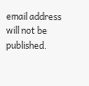email address will not be published.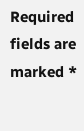Required fields are marked *